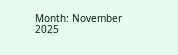Month: November 2025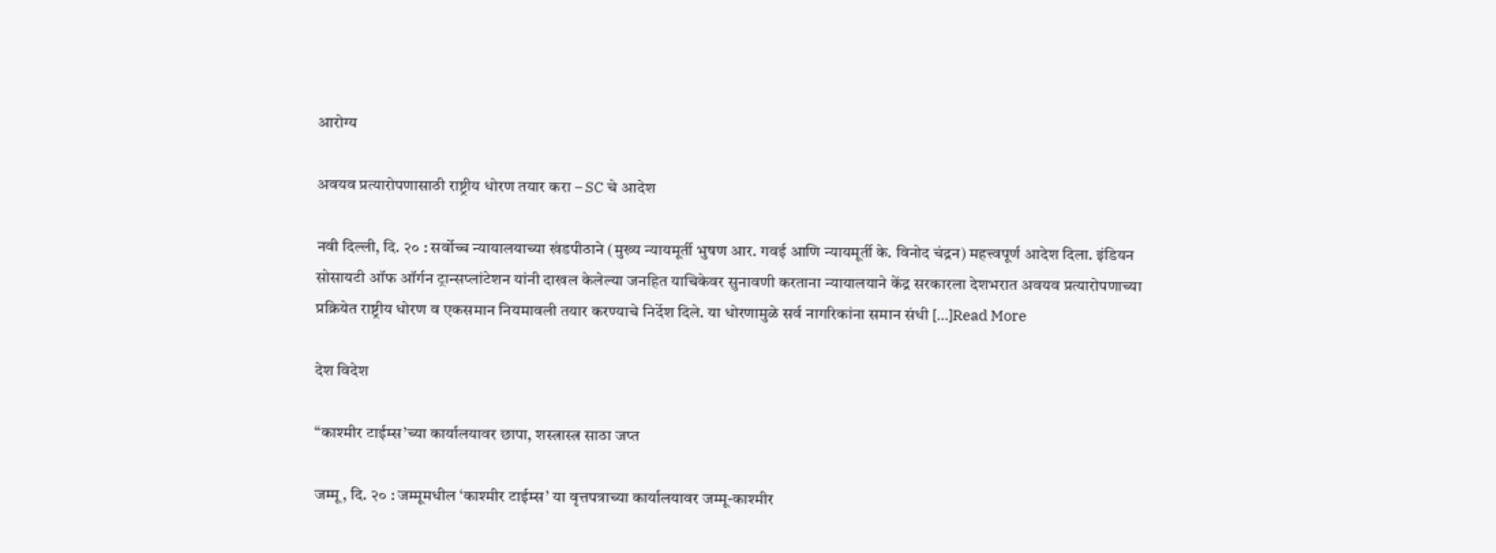आरोग्य

अवयव प्रत्यारोपणासाठी राष्ट्रीय धोरण तयार करा – SC चे आदेश

नवी दिल्ली, दि. २० : सर्वोच्च न्यायालयाच्या खंडपीठाने (मुख्य न्यायमूर्ती भुषण आर. गवई आणि न्यायमूर्ती के. विनोद चंद्रन) महत्त्वपूर्ण आदेश दिला. इंडियन सोसायटी ऑफ ऑर्गन ट्रान्सप्लांटेशन यांनी दाखल केलेल्या जनहित याचिकेवर सुनावणी करताना न्यायालयाने केंद्र सरकारला देशभरात अवयव प्रत्यारोपणाच्या प्रक्रियेत राष्ट्रीय धोरण व एकसमान नियमावली तयार करण्याचे निर्देश दिले. या धोरणामुळे सर्व नागरिकांना समान संधी […]Read More

देश विदेश

“काश्मीर टाईम्स’च्या कार्यालयावर छापा, शस्त्रास्त्र साठा जप्त

जम्मू, दि. २० : जम्मूमधील ‘काश्मीर टाईम्स’ या वृत्तपत्राच्या कार्यालयावर जम्मू-काश्मीर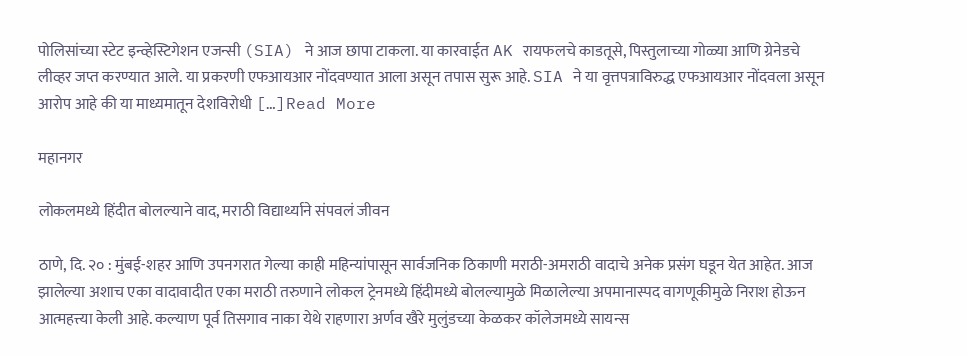पोलिसांच्या स्टेट इन्व्हेस्टिगेशन एजन्सी (SIA) ने आज छापा टाकला. या कारवाईत AK रायफलचे काडतूसे, पिस्तुलाच्या गोळ्या आणि ग्रेनेडचे लीव्हर जप्त करण्यात आले. या प्रकरणी एफआयआर नोंदवण्यात आला असून तपास सुरू आहे. SIA ने या वृत्तपत्राविरुद्ध एफआयआर नोंदवला असून आरोप आहे की या माध्यमातून देशविरोधी […]Read More

महानगर

लोकलमध्ये हिंदीत बोलल्याने वाद, मराठी विद्यार्थ्याने संपवलं जीवन

ठाणे, दि. २० : मुंबई-शहर आणि उपनगरात गेल्या काही महिन्यांपासून सार्वजनिक ठिकाणी मराठी-अमराठी वादाचे अनेक प्रसंग घडून येत आहेत. आज झालेल्या अशाच एका वादावादीत एका मराठी तरुणाने लोकल ट्रेनमध्ये हिंदीमध्ये बोलल्यामुळे मिळालेल्या अपमानास्पद वागणूकीमुळे निराश होऊन आत्महत्त्या केली आहे. कल्याण पूर्व तिसगाव नाका येथे राहणारा अर्णव खैरे मुलुंडच्या केळकर कॉलेजमध्ये सायन्स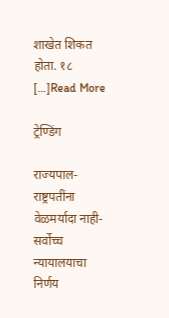शाखेत शिकत होता. १८ […]Read More

ट्रेण्डिंग

राज्यपाल-राष्ट्रपतींना वेळमर्यादा नाही- सर्वोच्च न्यायालयाचा निर्णय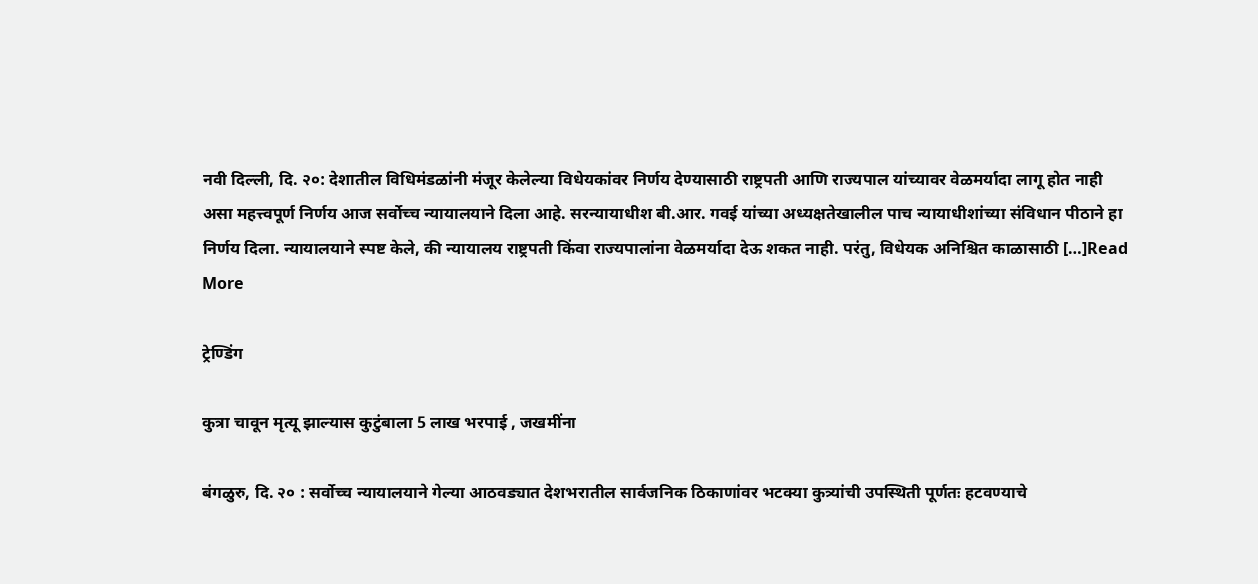नवी दिल्ली, दि. २०: देशातील विधिमंडळांनी मंजूर केलेल्या विधेयकांवर निर्णय देण्यासाठी राष्ट्रपती आणि राज्यपाल यांच्यावर वेळमर्यादा लागू होत नाही असा महत्त्वपूर्ण निर्णय आज सर्वोच्च न्यायालयाने दिला आहे. सरन्यायाधीश बी.आर. गवई यांच्या अध्यक्षतेखालील पाच न्यायाधीशांच्या संविधान पीठाने हा निर्णय दिला. न्यायालयाने स्पष्ट केले, की न्यायालय राष्ट्रपती किंवा राज्यपालांना वेळमर्यादा देऊ शकत नाही. परंतु, विधेयक अनिश्चित काळासाठी […]Read More

ट्रेण्डिंग

कुत्रा चावून मृत्यू झाल्यास कुटुंबाला 5 लाख भरपाई , जखमींना

बंगळुरु, दि. २० : सर्वोच्च न्यायालयाने गेल्या आठवड्यात देशभरातील सार्वजनिक ठिकाणांवर भटक्या कुत्र्यांची उपस्थिती पूर्णतः हटवण्याचे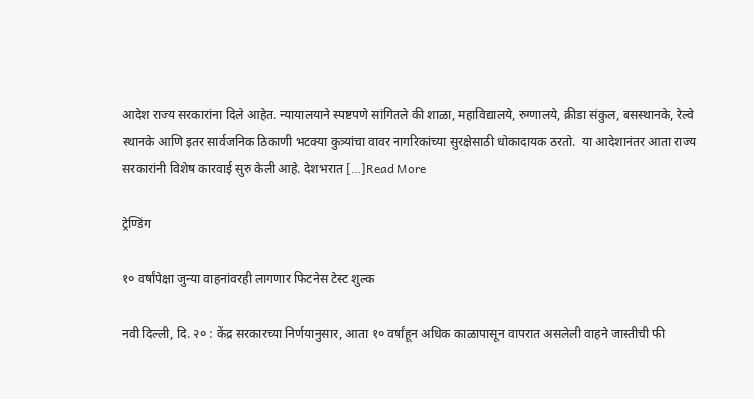आदेश राज्य सरकारांना दिले आहेत. न्यायालयाने स्पष्टपणे सांगितले की शाळा, महाविद्यालये, रुग्णालये, क्रीडा संकुल, बसस्थानके, रेल्वे स्थानके आणि इतर सार्वजनिक ठिकाणी भटक्या कुत्र्यांचा वावर नागरिकांच्या सुरक्षेसाठी धोकादायक ठरतो.  या आदेशानंतर आता राज्य सरकारांनी विशेष कारवाई सुरु केली आहे. देशभरात […]Read More

ट्रेण्डिंग

१० वर्षांपेक्षा जुन्या वाहनांवरही लागणार फिटनेस टेस्ट शुल्क

नवी दिल्ली, दि. २० : केंद्र सरकारच्या निर्णयानुसार, आता १० वर्षांहून अधिक काळापासून वापरात असलेली वाहने जास्तीची फी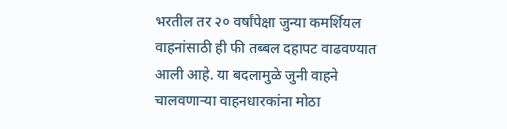भरतील तर २० वर्षांपेक्षा जुन्या कमर्शियल वाहनांसाठी ही फी तब्बल दहापट वाढवण्यात आली आहे. या बदलामुळे जुनी वाहने चालवणाऱ्या वाहनधारकांना मोठा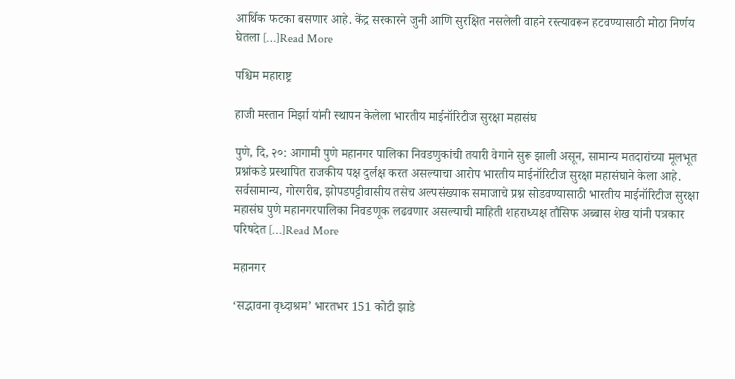आर्थिक फटका बसणार आहे. केंद्र सरकारने जुनी आणि सुरक्षित नसलेली वाहने रस्त्यावरून हटवण्यासाठी मोठा निर्णय घेतला […]Read More

पश्चिम महाराष्ट्र

हाजी मस्तान मिर्झा यांनी स्थापन केलेला भारतीय माईनॉरिटीज सुरक्षा महासंघ

पुणे, दि, २०: आगामी पुणे महानगर पालिका निवडणुकांची तयारी वेगाने सुरू झाली असून, सामान्य मतदारांच्या मूलभूत प्रश्नांकडे प्रस्थापित राजकीय पक्ष दुर्लक्ष करत असल्याचा आरोप भारतीय माईनॉरिटीज सुरक्षा महासंघाने केला आहे. सर्वसामान्य, गोरगरीब, झोपडपट्टीवासीय तसेच अल्पसंख्याक समाजाचे प्रश्न सोडवण्यासाठी भारतीय माईनॉरिटीज सुरक्षा महासंघ पुणे महानगरपालिका निवडणूक लढवणार असल्याची माहिती शहराध्यक्ष तौसिफ अब्बास शेख यांनी पत्रकार परिषदेत […]Read More

महानगर

‘सद्भावना वृध्दाश्रम’ भारतभर 151 कोटी झाडे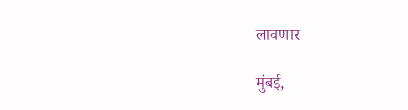लावणार

मुंबई,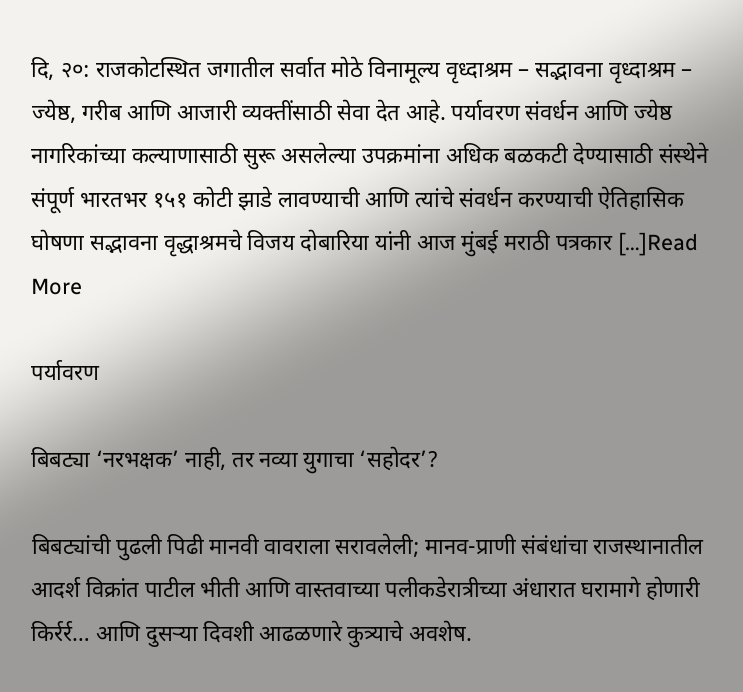दि, २०: राजकोटस्थित जगातील सर्वात मोठे विनामूल्य वृध्दाश्रम – सद्भावना वृध्दाश्रम – ज्येष्ठ, गरीब आणि आजारी व्यक्तींसाठी सेवा देत आहे. पर्यावरण संवर्धन आणि ज्येष्ठ नागरिकांच्या कल्याणासाठी सुरू असलेल्या उपक्रमांना अधिक बळकटी देण्यासाठी संस्थेने संपूर्ण भारतभर १५१ कोटी झाडे लावण्याची आणि त्यांचे संवर्धन करण्याची ऐतिहासिक घोषणा सद्भावना वृद्धाश्रमचे विजय दोबारिया यांनी आज मुंबई मराठी पत्रकार […]Read More

पर्यावरण

बिबट्या ‘नरभक्षक’ नाही, तर नव्या युगाचा ‘सहोदर’?

बिबट्यांची पुढली पिढी मानवी वावराला सरावलेली; मानव-प्राणी संबंधांचा राजस्थानातील आदर्श विक्रांत पाटील भीती आणि वास्तवाच्या पलीकडेरात्रीच्या अंधारात घरामागे होणारी किर्रर्र… आणि दुसऱ्या दिवशी आढळणारे कुत्र्याचे अवशेष.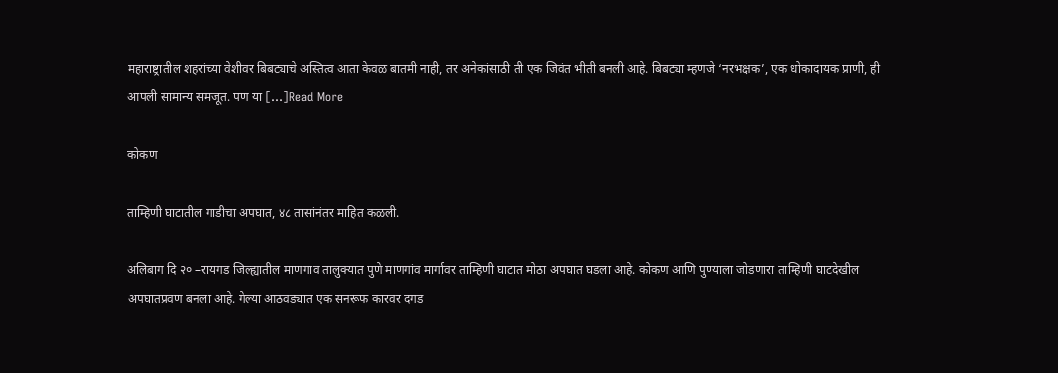महाराष्ट्रातील शहरांच्या वेशीवर बिबट्याचे अस्तित्व आता केवळ बातमी नाही, तर अनेकांसाठी ती एक जिवंत भीती बनली आहे. बिबट्या म्हणजे ‘नरभक्षक’, एक धोकादायक प्राणी, ही आपली सामान्य समजूत. पण या […]Read More

कोकण

ताम्हिणी घाटातील गाडीचा अपघात, ४८ तासांनंतर माहित कळली.

अलिबाग दि २० –रायगड जिल्ह्यातील माणगाव तालुक्यात पुणे माणगांव मार्गावर ताम्हिणी घाटात मोठा अपघात घडला आहे. कोकण आणि पुण्याला जोडणारा ताम्हिणी घाटदेखील अपघातप्रवण बनला आहे. गेल्या आठवड्यात एक सनरूफ कारवर दगड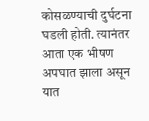कोसळण्याची दुर्घटना घडली होती. त्यानंतर आता एक भीषण अपघात झाला असून यात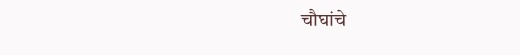चौघांचे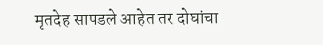मृतदेह सापडले आहेत तर दोघांचा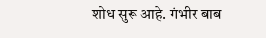शोध सुरू आहे. गंभीर बाब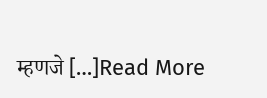म्हणजे […]Read More